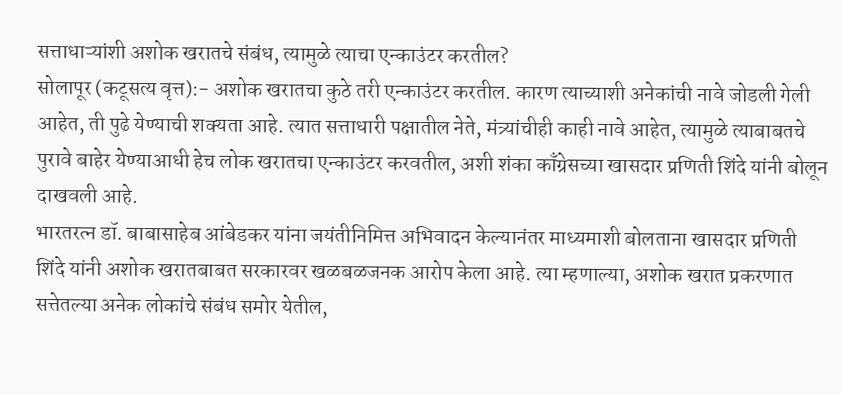सत्ताधाऱ्यांशी अशोक खरातचे संबंध, त्यामुळे त्याचा एन्काउंटर करतील?
सोलापूर (कटूसत्य वृत्त):- अशोक खरातचा कुठे तरी एन्काउंटर करतील. कारण त्याच्याशी अनेकांची नावे जोडली गेली आहेत, ती पुढे येण्याची शक्यता आहे. त्यात सत्ताधारी पक्षातील नेते, मंत्र्यांचीही काही नावे आहेत, त्यामुळे त्याबाबतचे पुरावे बाहेर येण्याआधी हेच लोक खरातचा एन्काउंटर करवतील, अशी शंका काँग्रेसच्या खासदार प्रणिती शिंदे यांनी बोलून दाखवली आहे.
भारतरत्न डॉ. बाबासाहेब आंबेडकर यांना जयंतीनिमित्त अभिवादन केल्यानंतर माध्यमाशी बोलताना खासदार प्रणिती शिंदे यांनी अशोक खरातबाबत सरकारवर खळबळजनक आरोप केला आहे. त्या म्हणाल्या, अशोक खरात प्रकरणात सत्तेतल्या अनेक लोकांचे संबंध समोर येतील,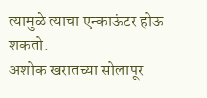त्यामुळे त्याचा एन्काऊंटर होऊ शकतो.
अशोक खरातच्या सोलापूर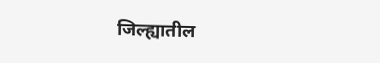जिल्ह्यातील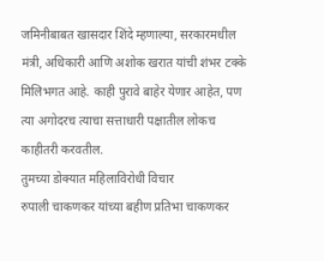जमिनीबाबत खासदार शिंदे म्हणाल्या, सरकारमधील मंत्री, अधिकारी आणि अशोक खरात यांची शंभर टक्के मिलिभगत आहे. काही पुरावे बाहेर येणार आहेत, पण त्या अगोदरच त्याचा सत्ताधारी पक्षातील लोकच काहीतरी करवतील.
तुमच्या डोक्यात महिलाविरोधी विचार
रुपाली चाकणकर यांच्या बहीण प्रतिभा चाकणकर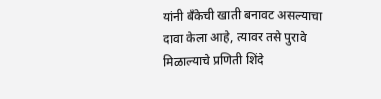यांनी बॅंकेची खाती बनावट असल्याचा दावा केला आहे, त्यावर तसे पुरावे मिळाल्याचे प्रणिती शिंदे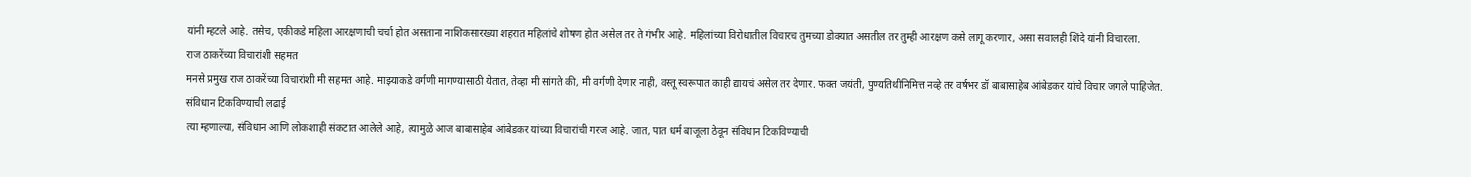यांनी म्हटले आहे. तसेच, एकीकडे महिला आरक्षणाची चर्चा होत असताना नाशिकसारख्या शहरात महिलांचे शोषण होत असेल तर ते गंभीर आहे. महिलांच्या विरोधातील विचारच तुमच्या डोक्यात असतील तर तुम्ही आरक्षण कसे लागू करणार, असा सवालही शिंदे यांनी विचारला.
राज ठाकरेंच्या विचारांशी सहमत
मनसे प्रमुख राज ठाकरेंच्या विचारांशी मी सहमत आहे. माझ्याकडे वर्गणी मागण्यासाठी येतात, तेव्हा मी सांगते की, मी वर्गणी देणार नाही, वस्तू स्वरूपात काही द्यायचं असेल तर देणार. फक्त जयंती, पुण्यतिथीनिमित्त नव्हे तर वर्षभर डॉ बाबासाहेब आंबेडकर यांचे विचार जगले पाहिजेत.
संविधान टिकविण्याची लढाई
त्या म्हणाल्या, संविधान आणि लोकशाही संकटात आलेले आहे, त्यामुळे आज बाबासाहेब आंबेडकर यांच्या विचारांची गरज आहे. जात, पात धर्म बाजूला ठेवून संविधान टिकविण्याची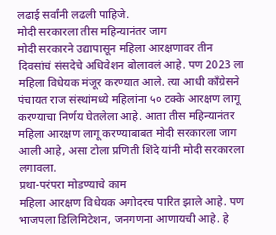लढाई सर्वांनी लढली पाहिजे.
मोदी सरकारला तीस महिन्यानंतर जाग
मोदी सरकारने उद्यापासून महिला आरक्षणावर तीन दिवसांचं संसदेचे अधिवेशन बोलावलं आहे. पण 2023 ला महिला विधेयक मंजूर करण्यात आले. त्या आधी काँग्रेसने पंचायत राज संस्थांमध्ये महिलांना ५० टक्के आरक्षण लागू करण्याचा निर्णय घेतलेला आहे. आता तीस महिन्यानंतर महिला आरक्षण लागू करण्याबाबत मोदी सरकारला जाग आली आहे, असा टोला प्रणिती शिंदे यांनी मोदी सरकारला लगावला.
प्रथा-परंपरा मोडण्याचे काम
महिला आरक्षण विधेयक अगोदरच पारित झाले आहे. पण भाजपला डिलिमिटेशन, जनगणना आणायची आहे. हे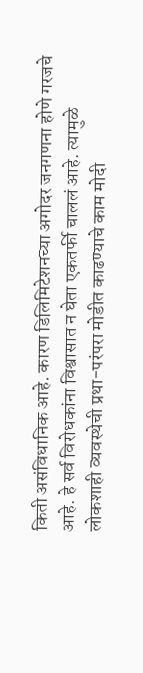किती असंविधानिक आहे. कारण डिलिमिटेशनच्या अगोदर जनगणना होणे गरजचे आहे. हे सर्व विरोधकांना विश्वासात न घेता एकतर्फी चाललं आहे. त्यामुळे लोकशाही व्यवस्थेची प्रथा-परंपरा मोडीत काढण्याचे काम मोदी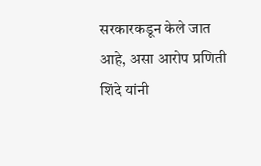सरकारकडून केले जात आहे, असा आरोप प्रणिती शिंदे यांनी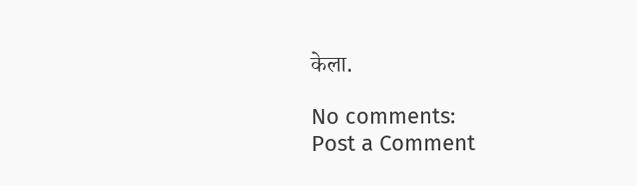केला.

No comments:
Post a Comment